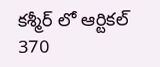కశ్మీర్ లో ఆర్టికల్ 370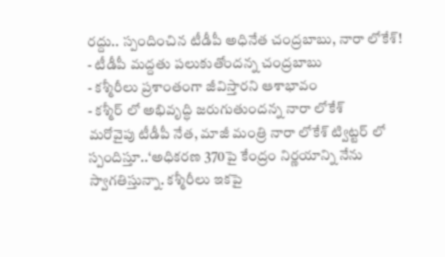రద్దు.. స్పందించిన టీడీపీ అధినేత చంద్రబాబు, నారా లోకేశ్!
- టీడీపీ మద్దతు పలుకుతోందన్న చంద్రబాబు
- కశ్మీరీలు ప్రశాంతంగా జీవిస్తారని ఆశాభావం
- కశ్మీర్ లో అభివృద్ధి జరుగుతుందన్న నారా లోకేశ్
మరోవైపు టీడీపీ నేత, మాజీ మంత్రి నారా లోకేశ్ ట్విట్టర్ లో స్పందిస్తూ..‘అధికరణ 370పై కేంద్రం నిర్ణయాన్ని నేను స్వాగతిస్తున్నా. కశ్మీరీలు ఇకపై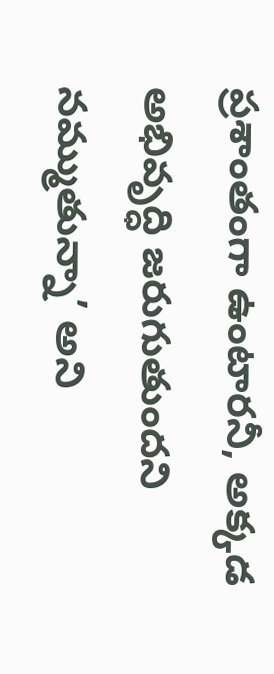ప్రశాంతంగా ఉంటారనీ, అక్కడ అభివృద్ధి జరుగుతుందని నమ్ముతున్నా’ అని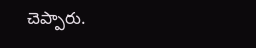చెప్పారు.